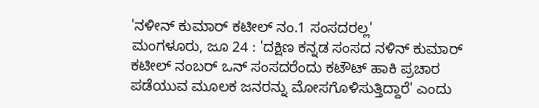'ನಳೀನ್ ಕುಮಾರ್ ಕಟೀಲ್ ನಂ.1 ಸಂಸದರಲ್ಲ'
ಮಂಗಳೂರು, ಜೂ 24 : 'ದಕ್ಷಿಣ ಕನ್ನಡ ಸಂಸದ ನಳಿನ್ ಕುಮಾರ್ ಕಟೀಲ್ ನಂಬರ್ ಒನ್ ಸಂಸದರೆಂದು ಕಟೌಟ್ ಹಾಕಿ ಪ್ರಚಾರ ಪಡೆಯುವ ಮೂಲಕ ಜನರನ್ನು ಮೋಸಗೊಳಿಸುತ್ತಿದ್ದಾರೆ' ಎಂದು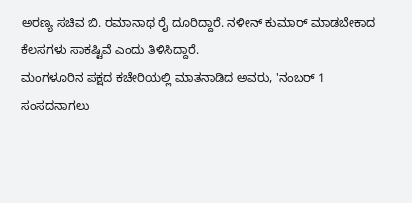ಅರಣ್ಯ ಸಚಿವ ಬಿ. ರಮಾನಾಥ ರೈ ದೂರಿದ್ದಾರೆ. ನಳೀನ್ ಕುಮಾರ್ ಮಾಡಬೇಕಾದ ಕೆಲಸಗಳು ಸಾಕಷ್ಟಿವೆ ಎಂದು ತಿಳಿಸಿದ್ದಾರೆ.
ಮಂಗಳೂರಿನ ಪಕ್ಷದ ಕಚೇರಿಯಲ್ಲಿ ಮಾತನಾಡಿದ ಅವರು, 'ನಂಬರ್ 1 ಸಂಸದನಾಗಲು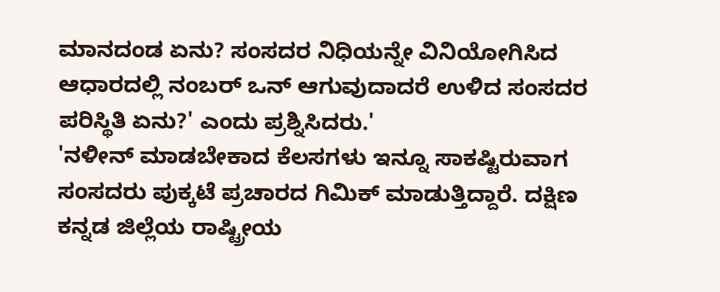ಮಾನದಂಡ ಏನು? ಸಂಸದರ ನಿಧಿಯನ್ನೇ ವಿನಿಯೋಗಿಸಿದ ಆಧಾರದಲ್ಲಿ ನಂಬರ್ ಒನ್ ಆಗುವುದಾದರೆ ಉಳಿದ ಸಂಸದರ ಪರಿಸ್ಥಿತಿ ಏನು?' ಎಂದು ಪ್ರಶ್ನಿಸಿದರು.'
'ನಳೀನ್ ಮಾಡಬೇಕಾದ ಕೆಲಸಗಳು ಇನ್ನೂ ಸಾಕಷ್ಟಿರುವಾಗ ಸಂಸದರು ಪುಕ್ಕಟೆ ಪ್ರಚಾರದ ಗಿಮಿಕ್ ಮಾಡುತ್ತಿದ್ದಾರೆ. ದಕ್ಷಿಣ ಕನ್ನಡ ಜಿಲ್ಲೆಯ ರಾಷ್ಟ್ರೀಯ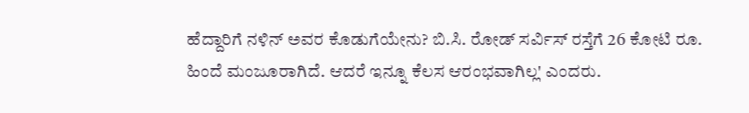ಹೆದ್ದಾರಿಗೆ ನಳಿನ್ ಅವರ ಕೊಡುಗೆಯೇನು? ಬಿ.ಸಿ. ರೋಡ್ ಸರ್ವಿಸ್ ರಸ್ತೆಗೆ 26 ಕೋಟಿ ರೂ. ಹಿಂದೆ ಮಂಜೂರಾಗಿದೆ. ಆದರೆ ಇನ್ನೂ ಕೆಲಸ ಆರಂಭವಾಗಿಲ್ಲ' ಎಂದರು.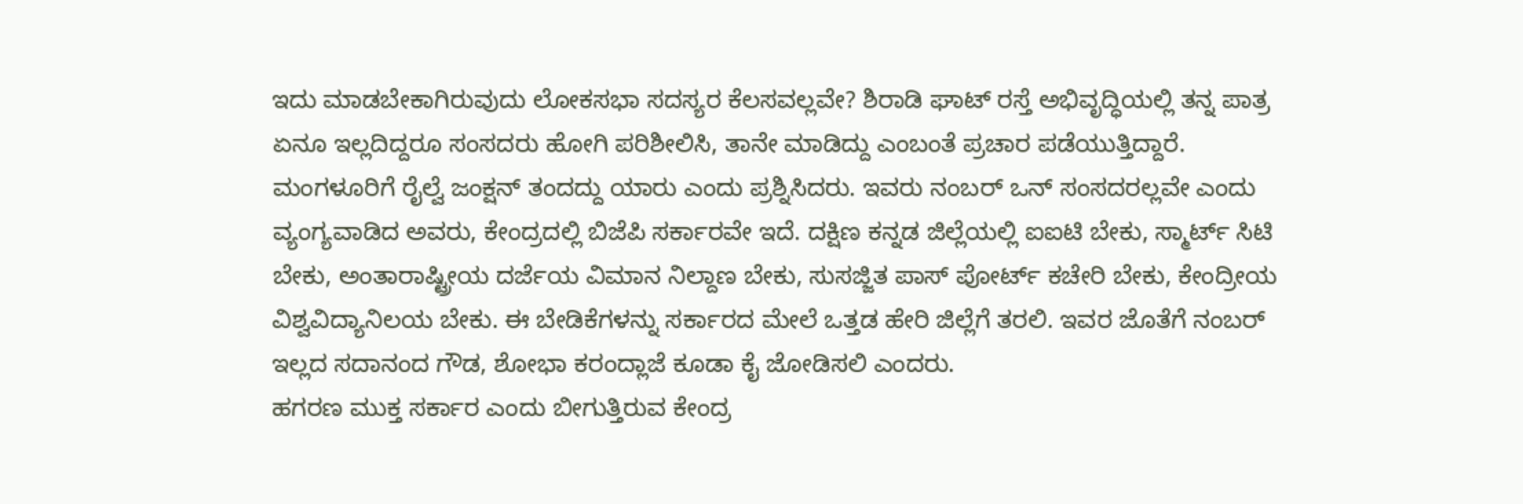ಇದು ಮಾಡಬೇಕಾಗಿರುವುದು ಲೋಕಸಭಾ ಸದಸ್ಯರ ಕೆಲಸವಲ್ಲವೇ? ಶಿರಾಡಿ ಘಾಟ್ ರಸ್ತೆ ಅಭಿವೃದ್ಧಿಯಲ್ಲಿ ತನ್ನ ಪಾತ್ರ ಏನೂ ಇಲ್ಲದಿದ್ದರೂ ಸಂಸದರು ಹೋಗಿ ಪರಿಶೀಲಿಸಿ, ತಾನೇ ಮಾಡಿದ್ದು ಎಂಬಂತೆ ಪ್ರಚಾರ ಪಡೆಯುತ್ತಿದ್ದಾರೆ. ಮಂಗಳೂರಿಗೆ ರೈಲ್ವೆ ಜಂಕ್ಷನ್ ತಂದದ್ದು ಯಾರು ಎಂದು ಪ್ರಶ್ನಿಸಿದರು. ಇವರು ನಂಬರ್ ಒನ್ ಸಂಸದರಲ್ಲವೇ ಎಂದು ವ್ಯಂಗ್ಯವಾಡಿದ ಅವರು, ಕೇಂದ್ರದಲ್ಲಿ ಬಿಜೆಪಿ ಸರ್ಕಾರವೇ ಇದೆ. ದಕ್ಷಿಣ ಕನ್ನಡ ಜಿಲ್ಲೆಯಲ್ಲಿ ಐಐಟಿ ಬೇಕು, ಸ್ಮಾರ್ಟ್ ಸಿಟಿ ಬೇಕು, ಅಂತಾರಾಷ್ಟ್ರೀಯ ದರ್ಜೆಯ ವಿಮಾನ ನಿಲ್ದಾಣ ಬೇಕು, ಸುಸಜ್ಜಿತ ಪಾಸ್ ಪೋರ್ಟ್ ಕಚೇರಿ ಬೇಕು, ಕೇಂದ್ರೀಯ ವಿಶ್ವವಿದ್ಯಾನಿಲಯ ಬೇಕು. ಈ ಬೇಡಿಕೆಗಳನ್ನು ಸರ್ಕಾರದ ಮೇಲೆ ಒತ್ತಡ ಹೇರಿ ಜಿಲ್ಲೆಗೆ ತರಲಿ. ಇವರ ಜೊತೆಗೆ ನಂಬರ್ ಇಲ್ಲದ ಸದಾನಂದ ಗೌಡ, ಶೋಭಾ ಕರಂದ್ಲಾಜೆ ಕೂಡಾ ಕೈ ಜೋಡಿಸಲಿ ಎಂದರು.
ಹಗರಣ ಮುಕ್ತ ಸರ್ಕಾರ ಎಂದು ಬೀಗುತ್ತಿರುವ ಕೇಂದ್ರ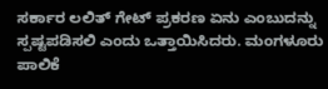ಸರ್ಕಾರ ಲಲಿತ್ ಗೇಟ್ ಪ್ರಕರಣ ಏನು ಎಂಬುದನ್ನು ಸ್ಪಷ್ಟಪಡಿಸಲಿ ಎಂದು ಒತ್ತಾಯಿಸಿದರು. ಮಂಗಳೂರು ಪಾಲಿಕೆ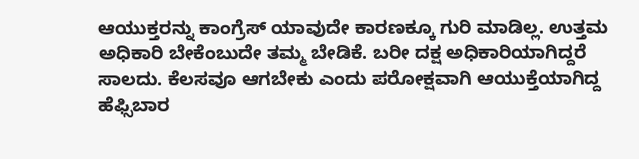ಆಯುಕ್ತರನ್ನು ಕಾಂಗ್ರೆಸ್ ಯಾವುದೇ ಕಾರಣಕ್ಕೂ ಗುರಿ ಮಾಡಿಲ್ಲ. ಉತ್ತಮ ಅಧಿಕಾರಿ ಬೇಕೆಂಬುದೇ ತಮ್ಮ ಬೇಡಿಕೆ. ಬರೀ ದಕ್ಷ ಅಧಿಕಾರಿಯಾಗಿದ್ದರೆ ಸಾಲದು. ಕೆಲಸವೂ ಆಗಬೇಕು ಎಂದು ಪರೋಕ್ಷವಾಗಿ ಆಯುಕ್ತೆಯಾಗಿದ್ದ ಹೆಫ್ಸಿಬಾರ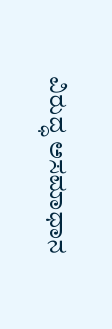ವಿರುದ್ಧ ಅಸಮಾಧಾನ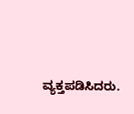ವ್ಯಕ್ತಪಡಿಸಿದರು.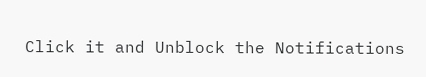Click it and Unblock the Notifications